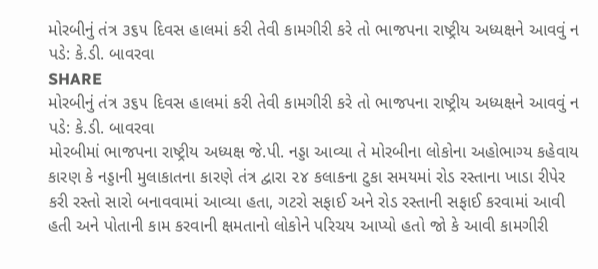મોરબીનું તંત્ર ૩૬૫ દિવસ હાલમાં કરી તેવી કામગીરી કરે તો ભાજપના રાષ્ટ્રીય અધ્યક્ષને આવવું ન પડે: કે.ડી. બાવરવા
SHARE
મોરબીનું તંત્ર ૩૬૫ દિવસ હાલમાં કરી તેવી કામગીરી કરે તો ભાજપના રાષ્ટ્રીય અધ્યક્ષને આવવું ન પડે: કે.ડી. બાવરવા
મોરબીમાં ભાજપના રાષ્ટ્રીય અધ્યક્ષ જે.પી. નડ્ડા આવ્યા તે મોરબીના લોકોના અહોભાગ્ય કહેવાય કારણ કે નડ્ડાની મુલાકાતના કારણે તંત્ર દ્વારા ૨૪ કલાકના ટુકા સમયમાં રોડ રસ્તાના ખાડા રીપેર કરી રસ્તો સારો બનાવવામાં આવ્યા હતા, ગટરો સફાઈ અને રોડ રસ્તાની સફાઈ કરવામાં આવી હતી અને પોતાની કામ કરવાની ક્ષમતાનો લોકોને પરિચય આપ્યો હતો જો કે આવી કામગીરી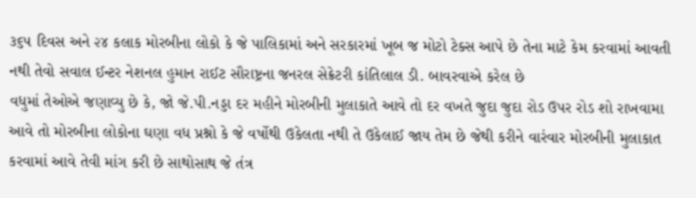૩૬૫ દિવસ અને ૨૪ કલાક મોરબીના લોકો કે જે પાલિકામાં અને સરકારમાં ખૂબ જ મોટો ટેક્સ આપે છે તેના માટે કેમ કરવામાં આવતી નથી તેવો સવાલ ઈન્ટર નેશનલ હુમાન રાઈટ સૌરાષ્ટ્રના જનરલ સેક્રેટરી કાંતિલાલ ડી. બાવરવાએ કરેલ છે
વધુમાં તેઓએ જણાવ્યુ છે કે, જો જે.પી.નડ્ડા દર મહીને મોરબીની મુલાકાતે આવે તો દર વખતે જુદા જુદા રોડ ઉપર રોડ શો રાખવામા આવે તો મોરબીના લોકોના ઘણા વધ પ્રશ્નો કે જે વર્ષોથી ઉકેલતા નથી તે ઉકેલાઈ જાય તેમ છે જેથી કરીને વારંવાર મોરબીની મુલાકાત કરવામાં આવે તેવી માંગ કરી છે સાથોસાથ જે તંત્ર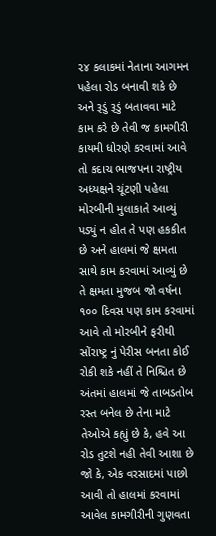૨૪ કલાકમાં નેતાના આગમન પહેલા રોડ બનાવી શકે છે અને રૂડું રૂડું બતાવવા માટે કામ કરે છે તેવી જ કામગીરી કાયમી ધોરણે કરવામાં આવે તો કદાચ ભાજપના રાષ્ટ્રીય અધ્યક્ષને ચૂંટણી પહેલા મોરબીની મુલાકાતે આવ્યું પડ્યું ન હોત તે પણ હકકીત છે અને હાલમાં જે ક્ષમતા સાથે કામ કરવામાં આવ્યું છે તે ક્ષમતા મુજબ જો વર્ષના ૧૦૦ દિવસ પણ કામ કરવામાં આવે તો મોરબીને ફરીથી સોંરાષ્ટ્ર નું પેરીસ બનતા કોઈ રોકી શકે નહીં તે નિશ્ચિત છે અંતમાં હાલમાં જે તાબડતોબ રસ્ત બનેલ છે તેના માટે તેઓએ કહ્યું છે કે, હવે આ રોડ તુટશે નહી તેવી આશા છે જો કે, એક વરસાદમાં પાછો આવી તો હાલમાં કરવામાં આવેલ કામગીરીની ગુણવતા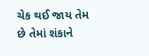ચેક થઈ જાય તેમ છે તેમાં શંકાને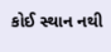કોઈ સ્થાન નથી